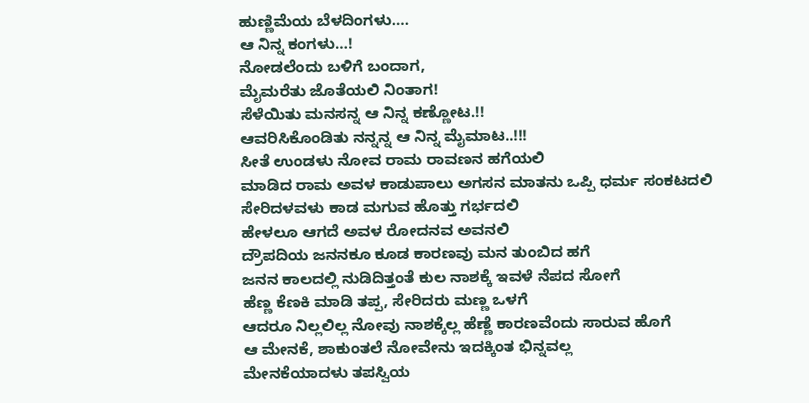ಹುಣ್ಣಿಮೆಯ ಬೆಳದಿಂಗಳು….
ಆ ನಿನ್ನ ಕಂಗಳು…!
ನೋಡಲೆಂದು ಬಳಿಗೆ ಬಂದಾಗ,
ಮೈಮರೆತು ಜೊತೆಯಲಿ ನಿಂತಾಗ!
ಸೆಳೆಯಿತು ಮನಸನ್ನ ಆ ನಿನ್ನ ಕಣ್ಣೋಟ.!!
ಆವರಿಸಿಕೊಂಡಿತು ನನ್ನನ್ನ ಆ ನಿನ್ನ ಮೈಮಾಟ..!!!
ಸೀತೆ ಉಂಡಳು ನೋವ ರಾಮ ರಾವಣನ ಹಗೆಯಲಿ
ಮಾಡಿದ ರಾಮ ಅವಳ ಕಾಡುಪಾಲು ಅಗಸನ ಮಾತನು ಒಪ್ಪಿ ಧರ್ಮ ಸಂಕಟದಲಿ
ಸೇರಿದಳವಳು ಕಾಡ ಮಗುವ ಹೊತ್ತು ಗರ್ಭದಲಿ
ಹೇಳಲೂ ಆಗದೆ ಅವಳ ರೋದನವ ಅವನಲಿ
ದ್ರೌಪದಿಯ ಜನನಕೂ ಕೂಡ ಕಾರಣವು ಮನ ತುಂಬಿದ ಹಗೆ
ಜನನ ಕಾಲದಲ್ಲಿ ನುಡಿದಿತ್ತಂತೆ ಕುಲ ನಾಶಕ್ಕೆ ಇವಳೆ ನೆಪದ ಸೋಗೆ
ಹೆಣ್ಣ ಕೆಣಕಿ ಮಾಡಿ ತಪ್ಪ, ಸೇರಿದರು ಮಣ್ಣ ಒಳಗೆ
ಆದರೂ ನಿಲ್ಲಲಿಲ್ಲ ನೋವು ನಾಶಕ್ಕೆಲ್ಲ ಹೆಣ್ಣೆ ಕಾರಣವೆಂದು ಸಾರುವ ಹೊಗೆ
ಆ ಮೇನಕೆ, ಶಾಕುಂತಲೆ ನೋವೇನು ಇದಕ್ಕಿಂತ ಭಿನ್ನವಲ್ಲ
ಮೇನಕೆಯಾದಳು ತಪಸ್ವಿಯ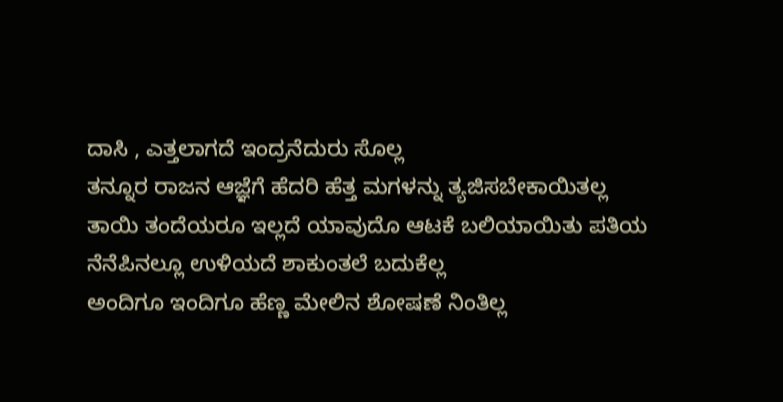ದಾಸಿ , ಎತ್ತಲಾಗದೆ ಇಂದ್ರನೆದುರು ಸೊಲ್ಲ
ತನ್ನೂರ ರಾಜನ ಆಜ್ಞೆಗೆ ಹೆದರಿ ಹೆತ್ತ ಮಗಳನ್ನು ತ್ಯಜಿಸಬೇಕಾಯಿತಲ್ಲ
ತಾಯಿ ತಂದೆಯರೂ ಇಲ್ಲದೆ ಯಾವುದೊ ಆಟಕೆ ಬಲಿಯಾಯಿತು ಪತಿಯ ನೆನೆಪಿನಲ್ಲೂ ಉಳಿಯದೆ ಶಾಕುಂತಲೆ ಬದುಕೆಲ್ಲ
ಅಂದಿಗೂ ಇಂದಿಗೂ ಹೆಣ್ಣ ಮೇಲಿನ ಶೋಷಣೆ ನಿಂತಿಲ್ಲ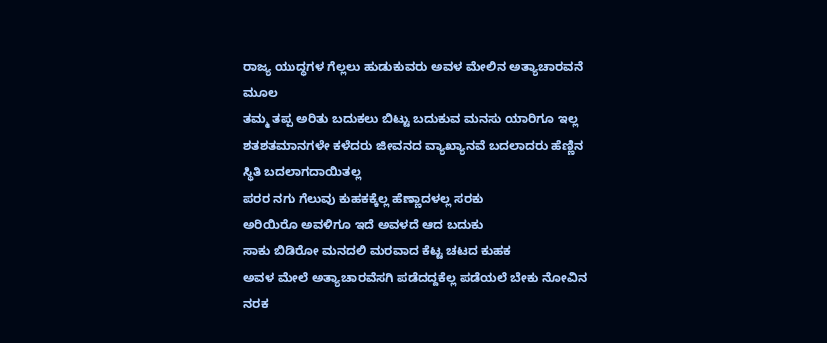ರಾಜ್ಯ ಯುದ್ಧಗಳ ಗೆಲ್ಲಲು ಹುಡುಕುವರು ಅವಳ ಮೇಲಿನ ಅತ್ಯಾಚಾರವನೆ ಮೂಲ
ತಮ್ಮ ತಪ್ಪ ಅರಿತು ಬದುಕಲು ಬಿಟ್ಟು ಬದುಕುವ ಮನಸು ಯಾರಿಗೂ ಇಲ್ಲ
ಶತಶತಮಾನಗಳೇ ಕಳೆದರು ಜೀವನದ ವ್ಯಾಖ್ಯಾನವೆ ಬದಲಾದರು ಹೆಣ್ಣಿನ ಸ್ಥಿತಿ ಬದಲಾಗದಾಯಿತಲ್ಲ
ಪರರ ನಗು ಗೆಲುವು ಕುಹಕಕ್ಕೆಲ್ಲ ಹೆಣ್ಣಾದಳಲ್ಲ ಸರಕು
ಅರಿಯಿರೊ ಅವಳಿಗೂ ಇದೆ ಅವಳದೆ ಆದ ಬದುಕು
ಸಾಕು ಬಿಡಿರೋ ಮನದಲಿ ಮರವಾದ ಕೆಟ್ಟ ಚಟದ ಕುಹಕ
ಅವಳ ಮೇಲೆ ಅತ್ಯಾಚಾರವೆಸಗಿ ಪಡೆದದ್ದಕೆಲ್ಲ ಪಡೆಯಲೆ ಬೇಕು ನೋವಿನ ನರಕ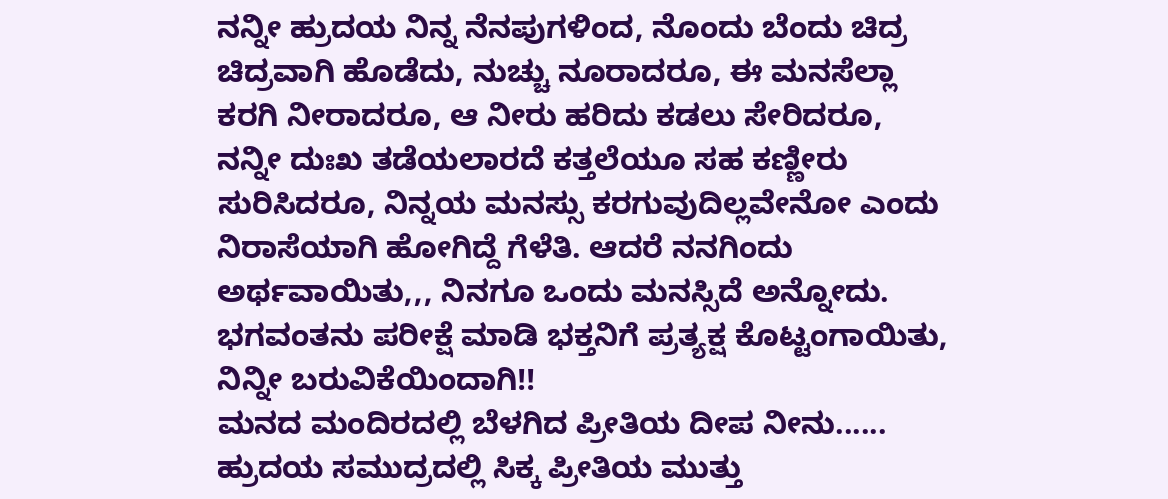ನನ್ನೀ ಹ್ರುದಯ ನಿನ್ನ ನೆನಪುಗಳಿಂದ, ನೊಂದು ಬೆಂದು ಚಿದ್ರ ಚಿದ್ರವಾಗಿ ಹೊಡೆದು, ನುಚ್ಚು ನೂರಾದರೂ, ಈ ಮನಸೆಲ್ಲಾ ಕರಗಿ ನೀರಾದರೂ, ಆ ನೀರು ಹರಿದು ಕಡಲು ಸೇರಿದರೂ, ನನ್ನೀ ದುಃಖ ತಡೆಯಲಾರದೆ ಕತ್ತಲೆಯೂ ಸಹ ಕಣ್ಣೀರು ಸುರಿಸಿದರೂ, ನಿನ್ನಯ ಮನಸ್ಸು ಕರಗುವುದಿಲ್ಲವೇನೋ ಎಂದು ನಿರಾಸೆಯಾಗಿ ಹೋಗಿದ್ದೆ ಗೆಳೆತಿ. ಆದರೆ ನನಗಿಂದು ಅರ್ಥವಾಯಿತು,,, ನಿನಗೂ ಒಂದು ಮನಸ್ಸಿದೆ ಅನ್ನೋದು. ಭಗವಂತನು ಪರೀಕ್ಷೆ ಮಾಡಿ ಭಕ್ತನಿಗೆ ಪ್ರತ್ಯಕ್ಷ ಕೊಟ್ಟಂಗಾಯಿತು, ನಿನ್ನೀ ಬರುವಿಕೆಯಿಂದಾಗಿ!!
ಮನದ ಮಂದಿರದಲ್ಲಿ ಬೆಳಗಿದ ಪ್ರೀತಿಯ ದೀಪ ನೀನು......
ಹ್ರುದಯ ಸಮುದ್ರದಲ್ಲಿ ಸಿಕ್ಕ ಪ್ರೀತಿಯ ಮುತ್ತು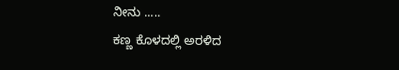ನೀನು .....
ಕಣ್ಣ ಕೊಳದಲ್ಲಿ ಅರಳಿದ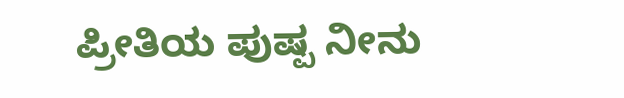ಪ್ರೀತಿಯ ಪುಷ್ಪ ನೀನು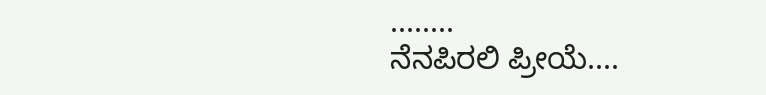........
ನೆನಪಿರಲಿ ಪ್ರೀಯೆ....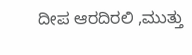ದೀಪ ಆರದಿರಲಿ ,ಮುತ್ತು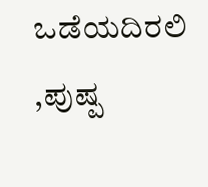ಒಡೆಯದಿರಲಿ ,ಪುಷ್ಪ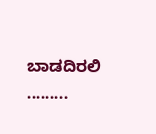ಬಾಡದಿರಲಿ .........